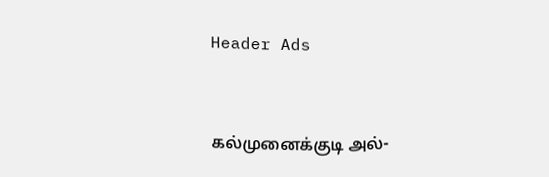Header Ads



கல்முனைக்குடி அல்-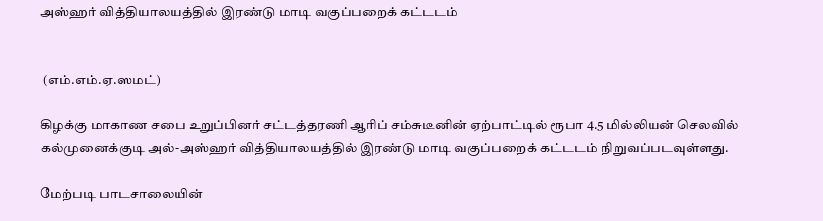அஸ்ஹர் வித்தியாலயத்தில் இரண்டு மாடி வகுப்பறைக் கட்டடம்


 (எம்.எம்.ஏ.ஸமட்)

கிழக்கு மாகாண சபை உறுப்பினர் சட்டத்தரணி ஆரிப் சம்சுடீனின் ஏற்பாட்டில் ரூபா 4.5 மில்லியன் செலவில் கல்முனைக்குடி அல்-அஸ்ஹர் வித்தியாலயத்தில் இரண்டு மாடி வகுப்பறைக் கட்டடம் நிறுவப்படவுள்ளது.

மேற்படி பாடசாலையின்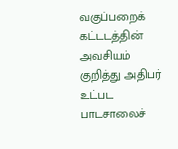வகுப்பறைக் கட்டடத்தின் அவசியம் குறித்து அதிபர் உட்பட பாடசாலைச்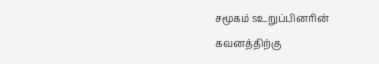சமூகம் sஉறுப்பினரின் கவனத்திற்கு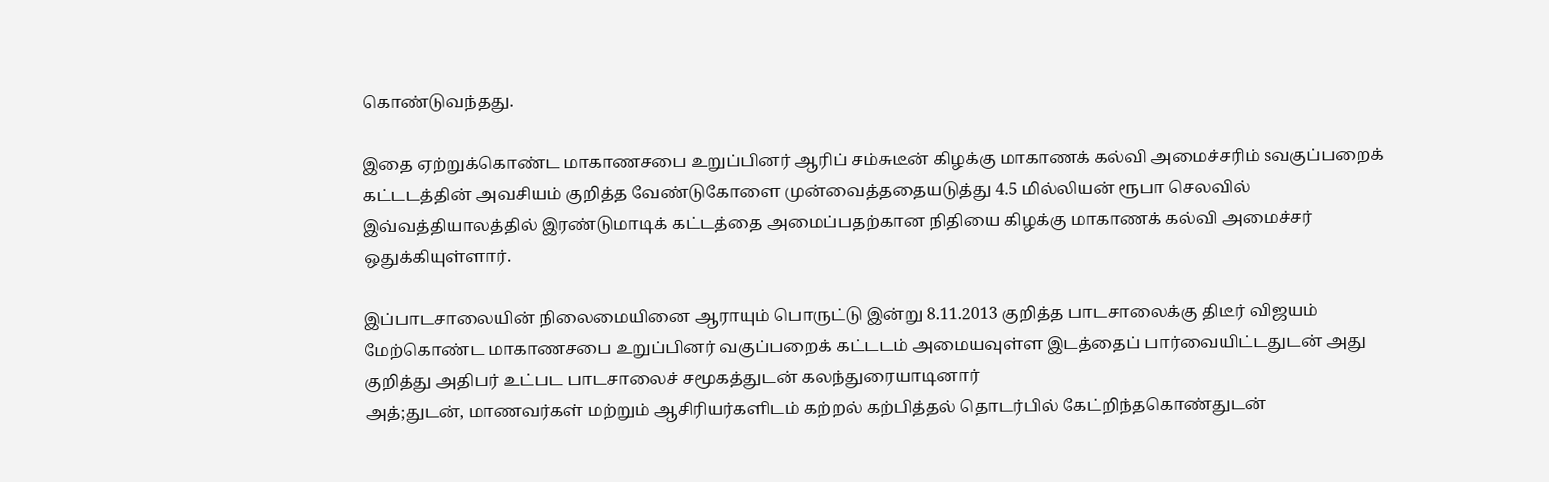கொண்டுவந்தது.

இதை ஏற்றுக்கொண்ட மாகாணசபை உறுப்பினர் ஆரிப் சம்சுடீன் கிழக்கு மாகாணக் கல்வி அமைச்சரிம் sவகுப்பறைக் கட்டடத்தின் அவசியம் குறித்த வேண்டுகோளை முன்வைத்ததையடுத்து 4.5 மில்லியன் ரூபா செலவில் இவ்வத்தியாலத்தில் இரண்டுமாடிக் கட்டத்தை அமைப்பதற்கான நிதியை கிழக்கு மாகாணக் கல்வி அமைச்சர் ஒதுக்கியுள்ளார்.

இப்பாடசாலையின் நிலைமையினை ஆராயும் பொருட்டு இன்று 8.11.2013 குறித்த பாடசாலைக்கு திடீர் விஜயம் மேற்கொண்ட மாகாணசபை உறுப்பினர் வகுப்பறைக் கட்டடம் அமையவுள்ள இடத்தைப் பார்வையிட்டதுடன் அது குறித்து அதிபர் உட்பட பாடசாலைச் சமூகத்துடன் கலந்துரையாடினார்
அத்;துடன், மாணவர்கள் மற்றும் ஆசிரியர்களிடம் கற்றல் கற்பித்தல் தொடர்பில் கேட்றிந்தகொண்துடன்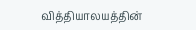வித்தியாலயத்தின்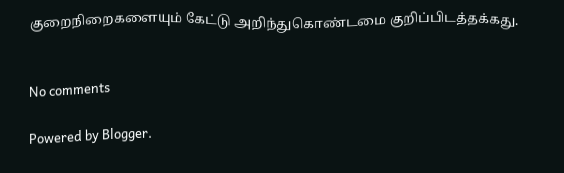குறைநிறைகளையும் கேட்டு அறிந்துகொண்டமை குறிப்பிடத்தக்கது.


No comments

Powered by Blogger.